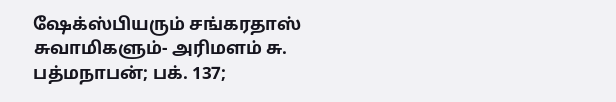ஷேக்ஸ்பியரும் சங்கரதாஸ் சுவாமிகளும்- அரிமளம் சு. பத்மநாபன்; பக். 137;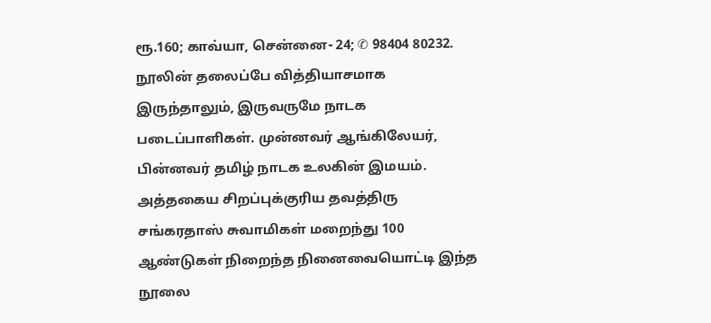ரூ.160; காவ்யா, சென்னை- 24; ✆ 98404 80232.
நூலின் தலைப்பே வித்தியாசமாக இருந்தாலும், இருவருமே நாடக படைப்பாளிகள். முன்னவர் ஆங்கிலேயர், பின்னவர் தமிழ் நாடக உலகின் இமயம். அத்தகைய சிறப்புக்குரிய தவத்திரு சங்கரதாஸ் சுவாமிகள் மறைந்து 100 ஆண்டுகள் நிறைந்த நினைவையொட்டி இந்த நூலை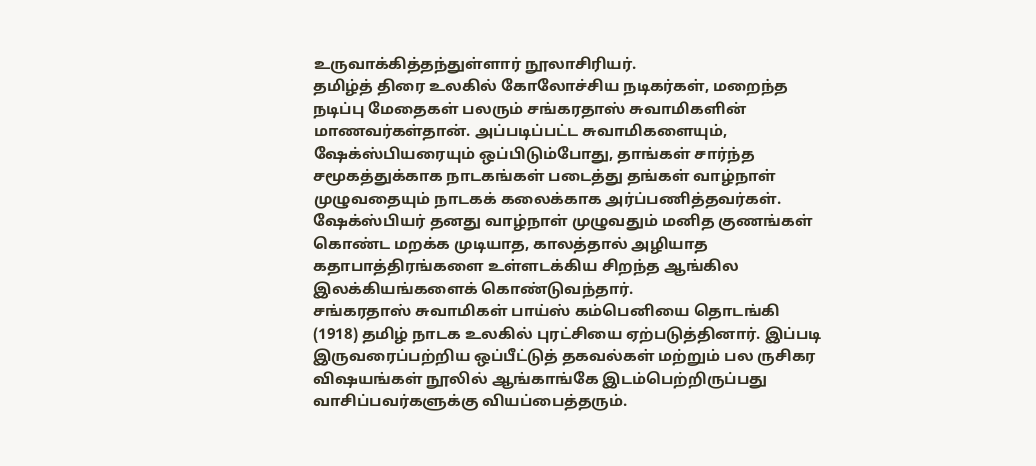உருவாக்கித்தந்துள்ளார் நூலாசிரியர்.
தமிழ்த் திரை உலகில் கோலோச்சிய நடிகர்கள், மறைந்த நடிப்பு மேதைகள் பலரும் சங்கரதாஸ் சுவாமிகளின் மாணவர்கள்தான். அப்படிப்பட்ட சுவாமிகளையும், ஷேக்ஸ்பியரையும் ஒப்பிடும்போது, தாங்கள் சார்ந்த சமூகத்துக்காக நாடகங்கள் படைத்து தங்கள் வாழ்நாள் முழுவதையும் நாடகக் கலைக்காக அர்ப்பணித்தவர்கள்.
ஷேக்ஸ்பியர் தனது வாழ்நாள் முழுவதும் மனித குணங்கள் கொண்ட மறக்க முடியாத, காலத்தால் அழியாத கதாபாத்திரங்களை உள்ளடக்கிய சிறந்த ஆங்கில இலக்கியங்களைக் கொண்டுவந்தார்.
சங்கரதாஸ் சுவாமிகள் பாய்ஸ் கம்பெனியை தொடங்கி (1918) தமிழ் நாடக உலகில் புரட்சியை ஏற்படுத்தினார். இப்படி இருவரைப்பற்றிய ஒப்பீட்டுத் தகவல்கள் மற்றும் பல ருசிகர
விஷயங்கள் நூலில் ஆங்காங்கே இடம்பெற்றிருப்பது வாசிப்பவர்களுக்கு வியப்பைத்தரும்.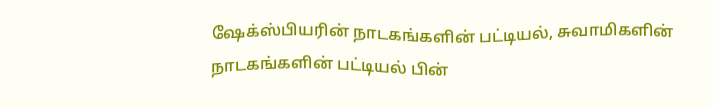ஷேக்ஸ்பியரின் நாடகங்களின் பட்டியல், சுவாமிகளின் நாடகங்களின் பட்டியல் பின்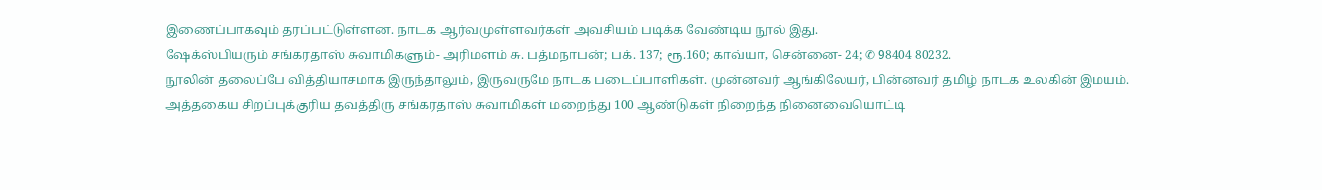இணைப்பாகவும் தரப்பட்டுள்ளன. நாடக ஆர்வமுள்ளவர்கள் அவசியம் படிக்க வேண்டிய நூல் இது.
ஷேக்ஸ்பியரும் சங்கரதாஸ் சுவாமிகளும்- அரிமளம் சு. பத்மநாபன்; பக். 137; ரூ.160; காவ்யா, சென்னை- 24; ✆ 98404 80232.
நூலின் தலைப்பே வித்தியாசமாக இருந்தாலும், இருவருமே நாடக படைப்பாளிகள். முன்னவர் ஆங்கிலேயர், பின்னவர் தமிழ் நாடக உலகின் இமயம். அத்தகைய சிறப்புக்குரிய தவத்திரு சங்கரதாஸ் சுவாமிகள் மறைந்து 100 ஆண்டுகள் நிறைந்த நினைவையொட்டி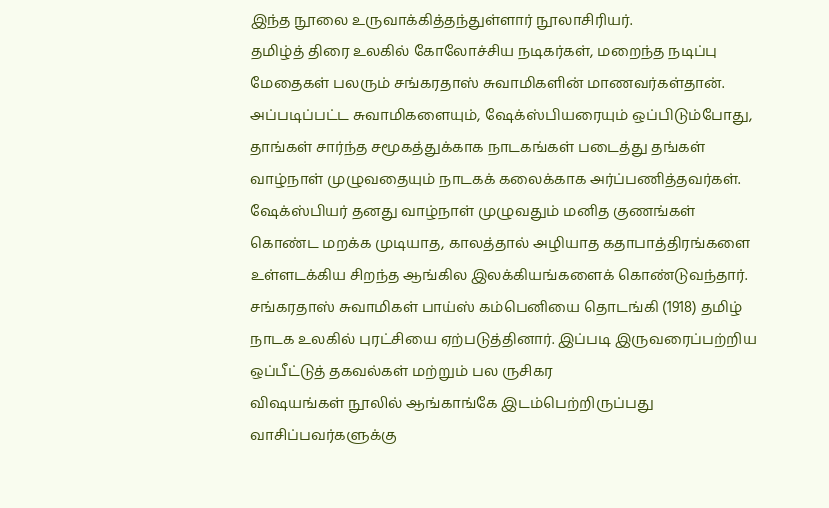இந்த நூலை உருவாக்கித்தந்துள்ளார் நூலாசிரியர்.
தமிழ்த் திரை உலகில் கோலோச்சிய நடிகர்கள், மறைந்த நடிப்பு மேதைகள் பலரும் சங்கரதாஸ் சுவாமிகளின் மாணவர்கள்தான். அப்படிப்பட்ட சுவாமிகளையும், ஷேக்ஸ்பியரையும் ஒப்பிடும்போது, தாங்கள் சார்ந்த சமூகத்துக்காக நாடகங்கள் படைத்து தங்கள் வாழ்நாள் முழுவதையும் நாடகக் கலைக்காக அர்ப்பணித்தவர்கள்.
ஷேக்ஸ்பியர் தனது வாழ்நாள் முழுவதும் மனித குணங்கள் கொண்ட மறக்க முடியாத, காலத்தால் அழியாத கதாபாத்திரங்களை உள்ளடக்கிய சிறந்த ஆங்கில இலக்கியங்களைக் கொண்டுவந்தார்.
சங்கரதாஸ் சுவாமிகள் பாய்ஸ் கம்பெனியை தொடங்கி (1918) தமிழ் நாடக உலகில் புரட்சியை ஏற்படுத்தினார். இப்படி இருவரைப்பற்றிய ஒப்பீட்டுத் தகவல்கள் மற்றும் பல ருசிகர
விஷயங்கள் நூலில் ஆங்காங்கே இடம்பெற்றிருப்பது வாசிப்பவர்களுக்கு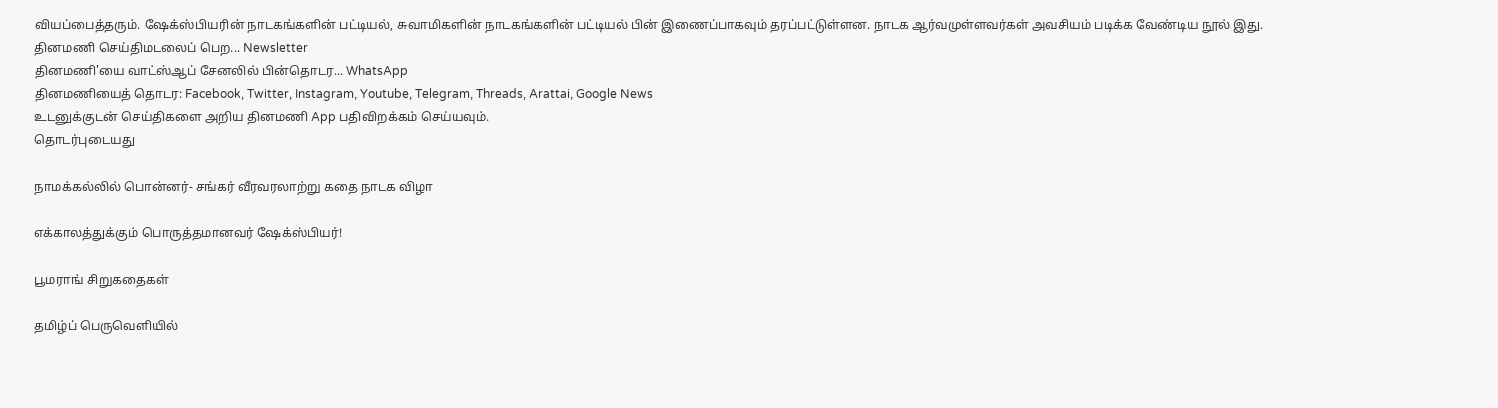வியப்பைத்தரும். ஷேக்ஸ்பியரின் நாடகங்களின் பட்டியல், சுவாமிகளின் நாடகங்களின் பட்டியல் பின் இணைப்பாகவும் தரப்பட்டுள்ளன. நாடக ஆர்வமுள்ளவர்கள் அவசியம் படிக்க வேண்டிய நூல் இது.
தினமணி செய்திமடலைப் பெற... Newsletter
தினமணி'யை வாட்ஸ்ஆப் சேனலில் பின்தொடர... WhatsApp
தினமணியைத் தொடர: Facebook, Twitter, Instagram, Youtube, Telegram, Threads, Arattai, Google News
உடனுக்குடன் செய்திகளை அறிய தினமணி App பதிவிறக்கம் செய்யவும்.
தொடர்புடையது

நாமக்கல்லில் பொன்னர்- சங்கர் வீரவரலாற்று கதை நாடக விழா

எக்காலத்துக்கும் பொருத்தமானவர் ஷேக்ஸ்பியர்!

பூமராங் சிறுகதைகள்

தமிழ்ப் பெருவெளியில்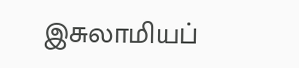இசுலாமியப்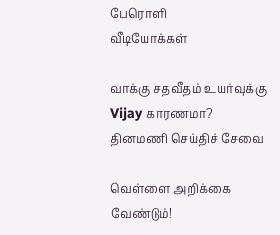பேரொளி
வீடியோக்கள்

வாக்கு சதவீதம் உயர்வுக்கு Vijay காரணமா?
தினமணி செய்திச் சேவை

வெள்ளை அறிக்கை வேண்டும்!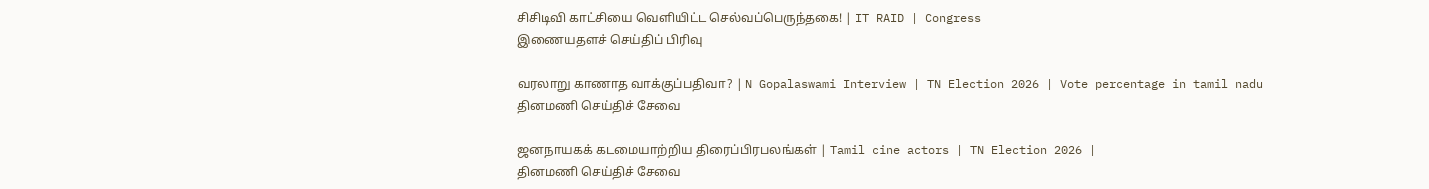சிசிடிவி காட்சியை வெளியிட்ட செல்வப்பெருந்தகை! | IT RAID | Congress
இணையதளச் செய்திப் பிரிவு

வரலாறு காணாத வாக்குப்பதிவா? | N Gopalaswami Interview | TN Election 2026 | Vote percentage in tamil nadu
தினமணி செய்திச் சேவை

ஜனநாயகக் கடமையாற்றிய திரைப்பிரபலங்கள் | Tamil cine actors | TN Election 2026 |
தினமணி செய்திச் சேவை